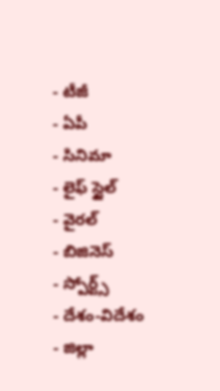- టీజీ
- ఏపీ
- సినిమా
- లైఫ్ స్టైల్
- వైరల్
- బిజినెస్
- స్పోర్ట్స్
- దేశం-విదేశం
- జిల్లా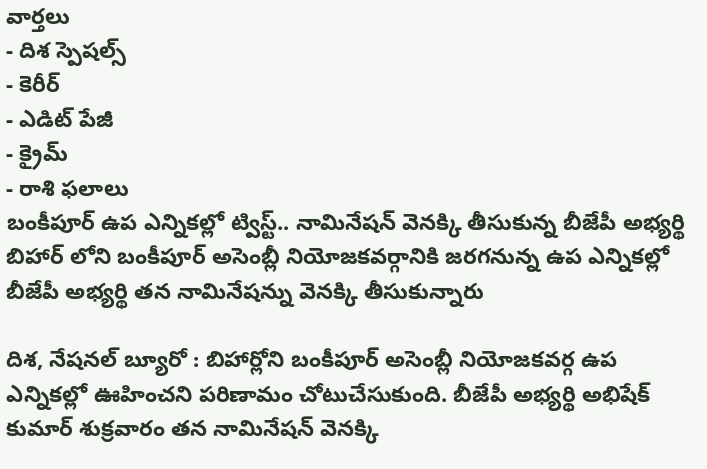వార్తలు
- దిశ స్పెషల్స్
- కెరీర్
- ఎడిట్ పేజీ
- క్రైమ్
- రాశి ఫలాలు
బంకీపూర్ ఉప ఎన్నికల్లో ట్విస్ట్.. నామినేషన్ వెనక్కి తీసుకున్న బీజేపీ అభ్యర్థి
బిహార్ లోని బంకీపూర్ అసెంబ్లీ నియోజకవర్గానికి జరగనున్న ఉప ఎన్నికల్లో బీజేపీ అభ్యర్థి తన నామినేషన్ను వెనక్కి తీసుకున్నారు

దిశ, నేషనల్ బ్యూరో : బిహార్లోని బంకీపూర్ అసెంబ్లీ నియోజకవర్గ ఉప ఎన్నికల్లో ఊహించని పరిణామం చోటుచేసుకుంది. బీజేపీ అభ్యర్థి అభిషేక్ కుమార్ శుక్రవారం తన నామినేషన్ వెనక్కి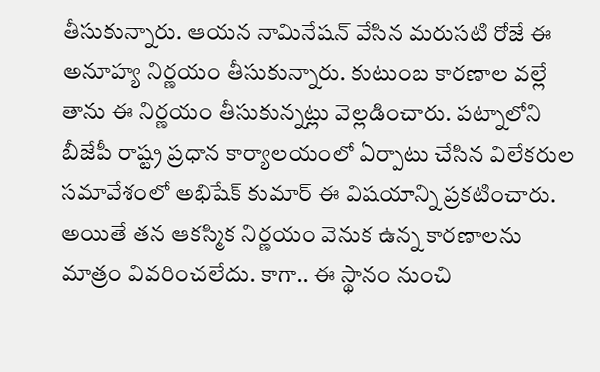తీసుకున్నారు. ఆయన నామినేషన్ వేసిన మరుసటి రోజే ఈ అనూహ్య నిర్ణయం తీసుకున్నారు. కుటుంబ కారణాల వల్లే తాను ఈ నిర్ణయం తీసుకున్నట్లు వెల్లడించారు. పట్నాలోని బీజేపీ రాష్ట్ర ప్రధాన కార్యాలయంలో ఏర్పాటు చేసిన విలేకరుల సమావేశంలో అభిషేక్ కుమార్ ఈ విషయాన్ని ప్రకటించారు. అయితే తన ఆకస్మిక నిర్ణయం వెనుక ఉన్న కారణాలను మాత్రం వివరించలేదు. కాగా.. ఈ స్థానం నుంచి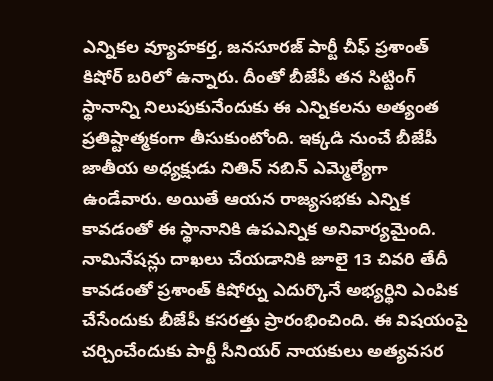ఎన్నికల వ్యూహకర్త, జనసూరజ్ పార్టీ చీఫ్ ప్రశాంత్ కిషోర్ బరిలో ఉన్నారు. దీంతో బీజేపీ తన సిట్టింగ్ స్థానాన్ని నిలుపుకునేందుకు ఈ ఎన్నికలను అత్యంత ప్రతిష్టాత్మకంగా తీసుకుంటోంది. ఇక్కడి నుంచే బీజేపీ జాతీయ అధ్యక్షుడు నితిన్ నబిన్ ఎమ్మెల్యేగా ఉండేవారు. అయితే ఆయన రాజ్యసభకు ఎన్నిక కావడంతో ఈ స్థానానికి ఉపఎన్నిక అనివార్యమైంది. నామినేషన్లు దాఖలు చేయడానికి జూలై 13 చివరి తేదీ కావడంతో ప్రశాంత్ కిషోర్ను ఎదుర్కొనే అభ్యర్థిని ఎంపిక చేసేందుకు బీజేపీ కసరత్తు ప్రారంభించింది. ఈ విషయంపై చర్చించేందుకు పార్టీ సీనియర్ నాయకులు అత్యవసర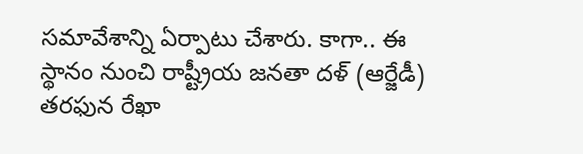సమావేశాన్ని ఏర్పాటు చేశారు. కాగా.. ఈ స్థానం నుంచి రాష్ట్రీయ జనతా దళ్ (ఆర్జేడీ) తరఫున రేఖా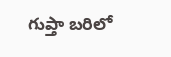గుప్తా బరిలో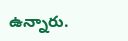ఉన్నారు.